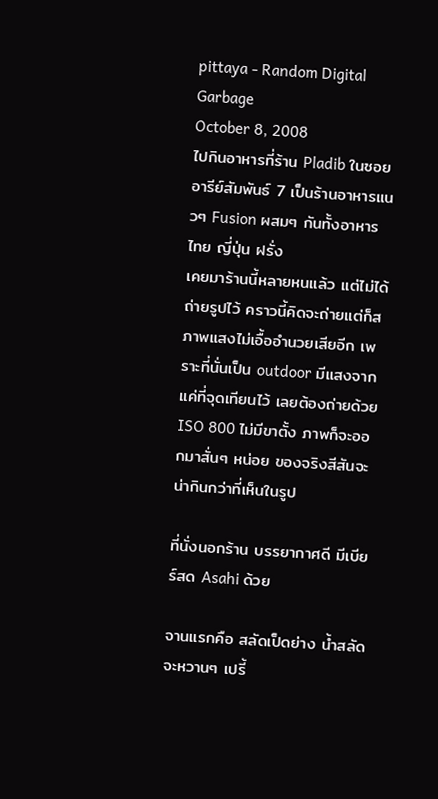pittaya - Random Digital Garbage
October 8, 2008
ไปกินอาหารที่ร้าน Pladib ในซอยอารีย์สัมพันธ์ 7 เป็นร้านอาหารแนวๆ Fusion ผสมๆ กันทั้งอาหารไทย ญี่ปุ่น ฝรั่ง
เคยมาร้านนี้หลายหนแล้ว แต่ไม่ได้ถ่ายรูปไว้ คราวนี้คิดจะถ่ายแต่ก็สภาพแสงไม่เอื้ออำนวยเสียอีก เพราะที่นั่นเป็น outdoor มีแสงจากแค่ที่จุดเทียนไว้ เลยต้องถ่ายด้วย ISO 800 ไม่มีขาตั้ง ภาพก็จะออกมาสั่นๆ หน่อย ของจริงสีสันจะน่ากินกว่าที่เห็นในรูป

ที่นั่งนอกร้าน บรรยากาศดี มีเบียร์สด Asahi ด้วย

จานแรกคือ สลัดเป็ดย่าง น้ำสลัดจะหวานๆ เปรี้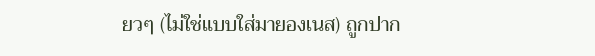ยวๆ (ไม่ใช่แบบใส่มายองเนส) ถูกปาก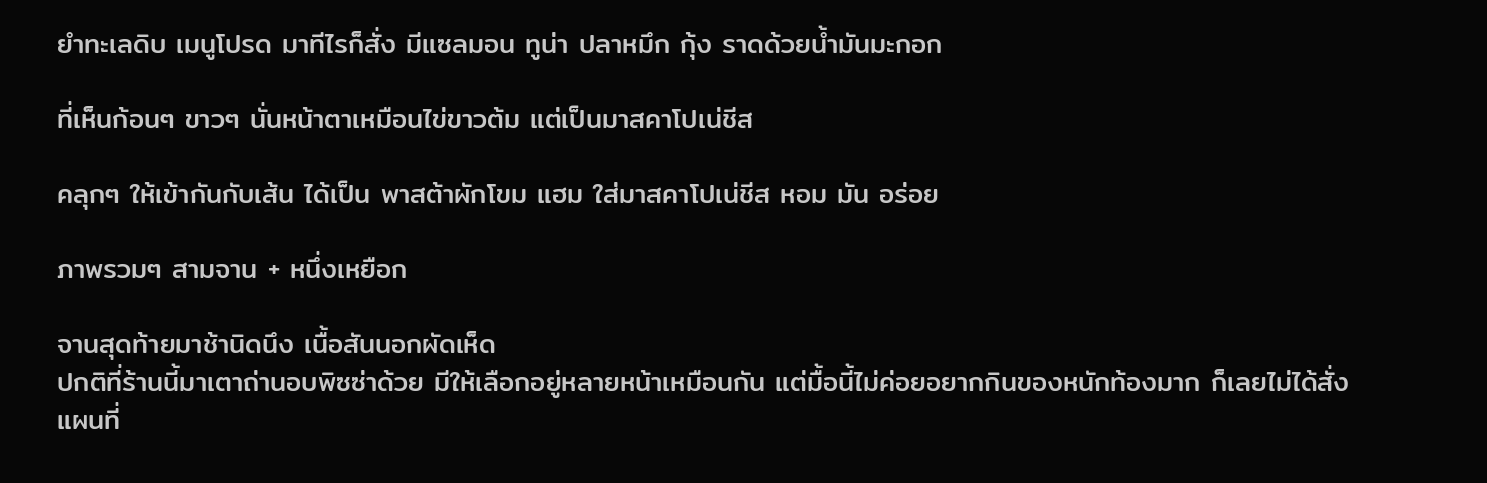ยำทะเลดิบ เมนูโปรด มาทีไรก็สั่ง มีแซลมอน ทูน่า ปลาหมึก กุ้ง ราดด้วยน้ำมันมะกอก

ที่เห็นก้อนๆ ขาวๆ นั่นหน้าตาเหมือนไข่ขาวต้ม แต่เป็นมาสคาโปเน่ชีส

คลุกๆ ให้เข้ากันกับเส้น ได้เป็น พาสต้าผักโขม แฮม ใส่มาสคาโปเน่ชีส หอม มัน อร่อย

ภาพรวมๆ สามจาน + หนึ่งเหยือก

จานสุดท้ายมาช้านิดนึง เนื้อสันนอกผัดเห็ด
ปกติที่ร้านนี้มาเตาถ่านอบพิซซ่าด้วย มีให้เลือกอยู่หลายหน้าเหมือนกัน แต่มื้อนี้ไม่ค่อยอยากกินของหนักท้องมาก ก็เลยไม่ได้สั่ง
แผนที่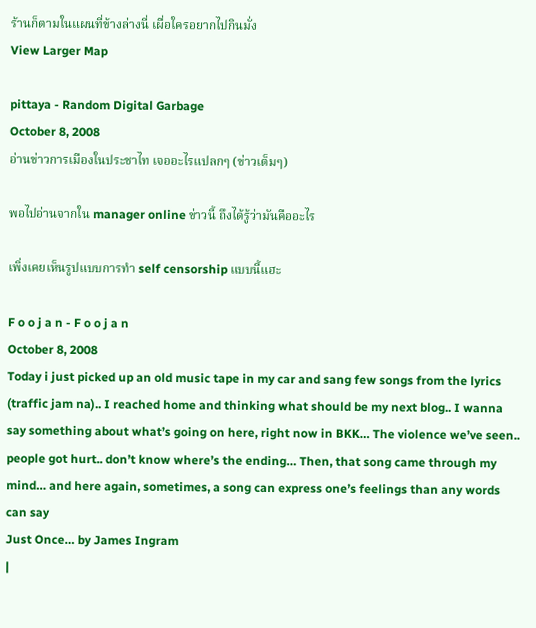ร้านก็ตามในแผนที่ข้างล่างนี่ เผื่อใครอยากไปกินมั่ง
View Larger Map

pittaya - Random Digital Garbage
October 8, 2008
อ่านข่าวการเมืองในประชาไท เจออะไรแปลกๆ (ข่าวเต็มๆ)

พอไปอ่านจากใน manager online ข่าวนี้ ถึงได้รู้ว่ามันคืออะไร

เพิ่งเคยเห็นรูปแบบการทำ self censorship แบบนี้แฮะ

F o o j a n - F o o j a n
October 8, 2008
Today i just picked up an old music tape in my car and sang few songs from the lyrics (traffic jam na).. I reached home and thinking what should be my next blog.. I wanna say something about what’s going on here, right now in BKK… The violence we’ve seen.. people got hurt.. don’t know where’s the ending… Then, that song came through my mind… and here again, sometimes, a song can express one’s feelings than any words can say
Just Once… by James Ingram
|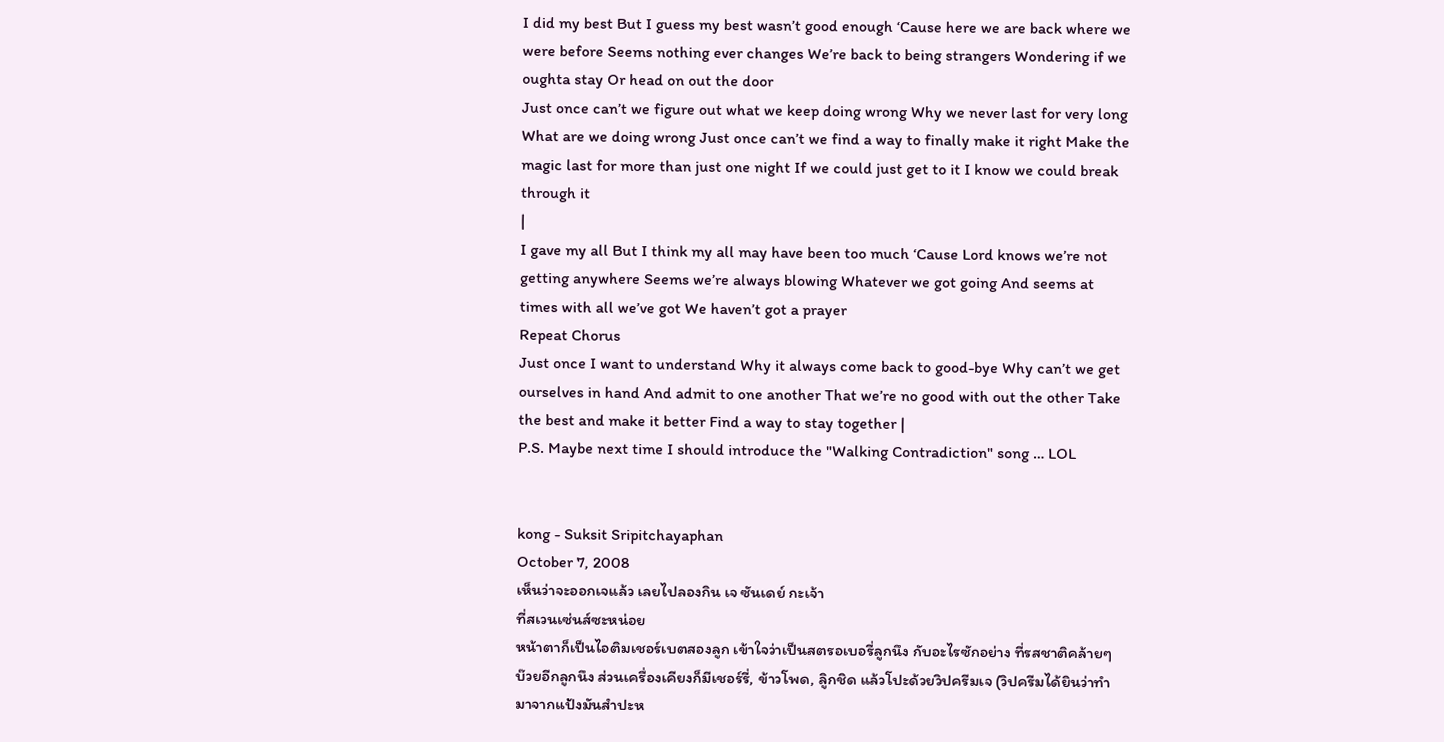I did my best But I guess my best wasn’t good enough ‘Cause here we are back where we were before Seems nothing ever changes We’re back to being strangers Wondering if we oughta stay Or head on out the door
Just once can’t we figure out what we keep doing wrong Why we never last for very long What are we doing wrong Just once can’t we find a way to finally make it right Make the magic last for more than just one night If we could just get to it I know we could break through it
|
I gave my all But I think my all may have been too much ‘Cause Lord knows we’re not getting anywhere Seems we’re always blowing Whatever we got going And seems at times with all we’ve got We haven’t got a prayer
Repeat Chorus
Just once I want to understand Why it always come back to good-bye Why can’t we get ourselves in hand And admit to one another That we’re no good with out the other Take the best and make it better Find a way to stay together |
P.S. Maybe next time I should introduce the "Walking Contradiction" song … LOL


kong - Suksit Sripitchayaphan
October 7, 2008
เห็นว่าจะออกเจแล้ว เลยไปลองกิน เจ ซันเดย์ กะเจ้า
ที่สเวนเซ่นส์ซะหน่อย
หน้าตาก็เป็นไอติมเชอร์เบตสองลูก เข้าใจว่าเป็นสตรอเบอรี่ลูกนึง กับอะไรซักอย่าง ที่รสชาติคล้ายๆ บ๊วยอีกลูกนึง ส่วนเครื่องเคียงก็มีเชอร์รี่, ข้าวโพด, ลูิกชิด แล้วโปะด้วยวิปครีมเจ (วิปครีมได้ยินว่าทำมาจากแป้งมันสำปะห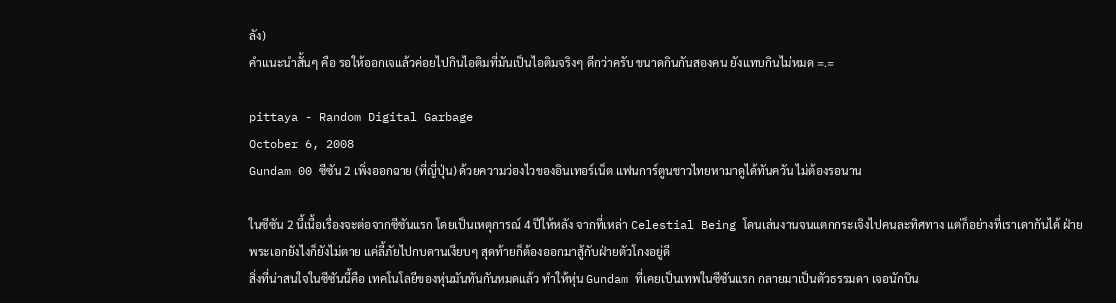ลัง)
คำแนะนำสั้นๆ คือ รอให้ออกเจแล้วค่อยไปกินไอติมที่มันเป็นไอติมจริงๆ ดีกว่าครับ ขนาดกินกันสองคน ยังแทบกินไม่หมด =.=

pittaya - Random Digital Garbage
October 6, 2008
Gundam 00 ซีซัน 2 เพิ่งออกฉาย (ที่ญี่ปุ่น) ด้วยความว่องไวของอินเทอร์เน็ต แฟนการ์ตูนชาวไทยหามาดูได้ทันควัน ไม่ต้องรอนาน

ในซีซัน 2 นี้เนื้อเรื่องจะต่อจากซีซันแรก โดยเป็นเหตุการณ์ 4 ปีให้หลัง จากที่เหล่า Celestial Being โดนเล่นงานจนแตกกระเจิงไปคนละทิศทาง แต่ก็อย่างที่เราเดากันได้ ฝ่ายพระเอกยังไงก็ยังไม่ตาย แค่ลี้ภัยไปกบดานเงียบๆ สุดท้ายก็ต้องออกมาสู้กับฝ่ายตัวโกงอยู่ดี
สิ่งที่น่าสนใจในซีซันนี้คือ เทคโนโลยีของหุ่นมันทันกันหมดแล้ว ทำให้หุ่น Gundam ที่เคยเป็นเทพในซีซันแรก กลายมาเป็นตัวธรรมดา เจอนักบิน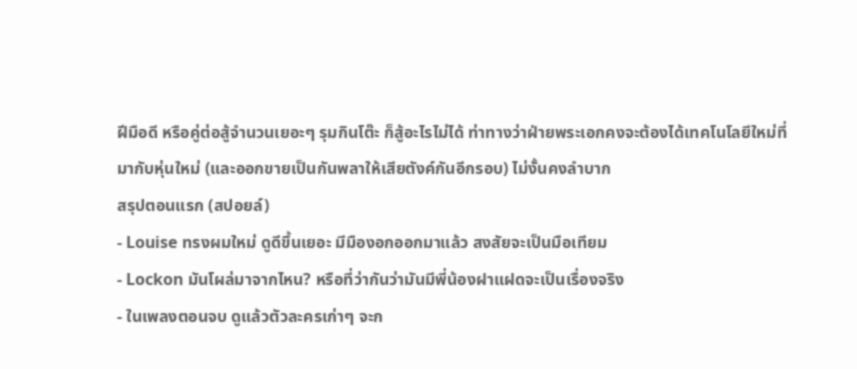ฝีมือดี หรือคู่ต่อสู้จำนวนเยอะๆ รุมกินโต๊ะ ก็สู้อะไรไม่ได้ ท่าทางว่าฝ่ายพระเอกคงจะต้องได้เทคโนโลยีใหม่ที่มากับหุ่นใหม่ (และออกขายเป็นกันพลาให้เสียตังค์กันอีกรอบ) ไม่งั้นคงลำบาก
สรุปตอนแรก (สปอยล์)
- Louise ทรงผมใหม่ ดูดีขึ้นเยอะ มีมืองอกออกมาแล้ว สงสัยจะเป็นมือเทียม
- Lockon มันโผล่มาจากไหน? หรือที่ว่ากันว่ามันมีพี่น้องฝาแฝดจะเป็นเรื่องจริง
- ในเพลงตอนจบ ดูแล้วตัวละครเก่าๆ จะก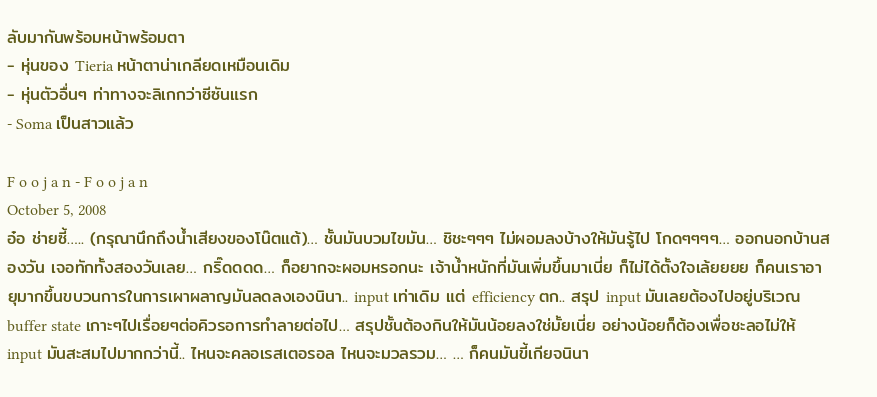ลับมากันพร้อมหน้าพร้อมตา
- หุ่นของ Tieria หน้าตาน่าเกลียดเหมือนเดิม
- หุ่นตัวอื่นๆ ท่าทางจะลิเกกว่าซีซันแรก
- Soma เป็นสาวแล้ว

F o o j a n - F o o j a n
October 5, 2008
อ๋อ ช่ายซี้….. (กรุณานึกถึงน้ำเสียงของโน๊ตแต้)… ชั้นมันบวมไขมัน… ชิชะๆๆๆ ไม่ผอมลงบ้างให้มันรู้ไป โกดๆๆๆๆ… ออกนอกบ้านสองวัน เจอทักทั้งสองวันเลย… กริ๊ดดดด… ก็อยากจะผอมหรอกนะ เจ้าน้ำหนักที่มันเพิ่มขึ้นมาเนี่ย ก็ไม่ได้ตั้งใจเล้ยยยย ก็คนเราอายุมากขึ้นขบวนการในการเผาผลาญมันลดลงเองนินา.. input เท่าเดิม แต่ efficiency ตก.. สรุป input มันเลยต้องไปอยู่บริเวณ buffer state เกาะๆไปเรื่อยๆต่อคิวรอการทำลายต่อไป… สรุปชั้นต้องกินให้มันน้อยลงใช่มั้ยเนี่ย อย่างน้อยก็ต้องเพื่อชะลอไม่ให้ input มันสะสมไปมากกว่านี้.. ไหนจะคลอเรสเตอรอล ไหนจะมวลรวม… … ก็คนมันขี้เกียจนินา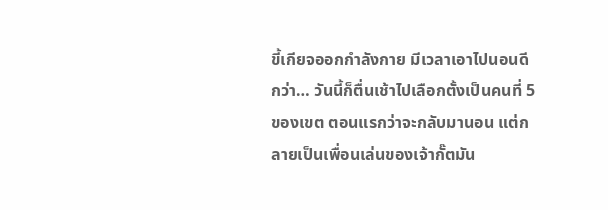ขี้เกียจออกกำลังกาย มีเวลาเอาไปนอนดีกว่า… วันนี้ก็ตื่นเช้าไปเลือกตั้งเป็นคนที่ 5 ของเขต ตอนแรกว่าจะกลับมานอน แต่กลายเป็นเพื่อนเล่นของเจ้ากั๊ตมัน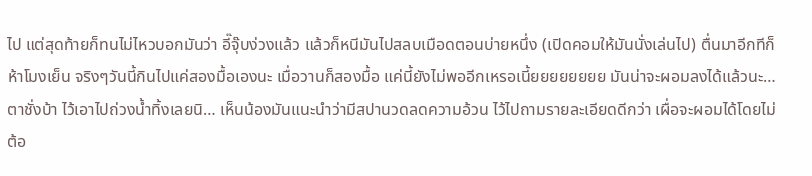ไป แต่สุดท้ายก็ทนไม่ไหวบอกมันว่า อี๊จุ๊บง่วงแล้ว แล้วก็หนีมันไปสลบเมือดตอนบ่ายหนึ่ง (เปิดคอมให้มันนั่งเล่นไป) ตื่นมาอีกทีก็ห้าโมงเย็น จริงๆวันนี้กินไปแค่สองมื้อเองนะ เมื่อวานก็สองมื้อ แค่นี้ยังไม่พออีกเหรอเนี้ยยยยยยยย มันน่าจะผอมลงได้แล้วนะ… ตาชั่งบ้า ไว้เอาไปถ่วงน้ำทิ้งเลยนิ… เห็นน้องมันแนะนำว่ามีสปานวดลดความอ้วน ไว้ไปถามรายละเอียดดีกว่า เผื่อจะผอมได้โดยไม่ต้อ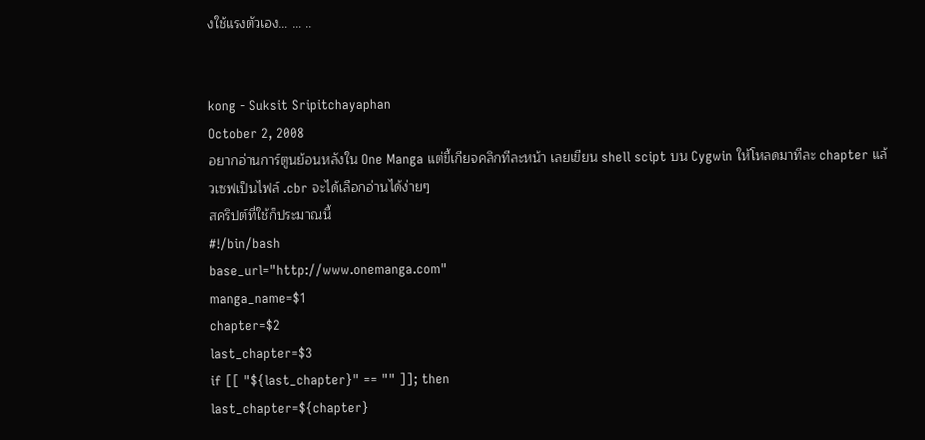งใช้แรงตัวเอง… … ..


kong - Suksit Sripitchayaphan
October 2, 2008
อยากอ่านการ์ตูนย้อนหลังใน One Manga แต่ขี้เกียจคลิกทีละหน้า เลยเขียน shell scipt บน Cygwin ให้โหลดมาทีละ chapter แล้วเซฟเป็นไฟล์ .cbr จะได้เลือกอ่านได้ง่ายๆ
สคริปต์ที่ใช้ก็ประมาณนี้
#!/bin/bash
base_url="http://www.onemanga.com"
manga_name=$1
chapter=$2
last_chapter=$3
if [[ "${last_chapter}" == "" ]]; then
last_chapter=${chapter}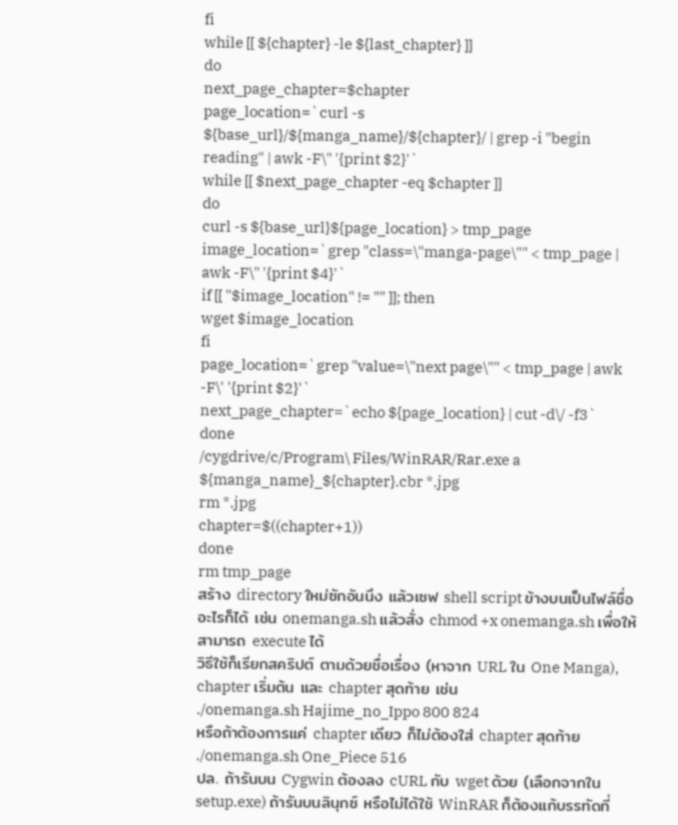fi
while [[ ${chapter} -le ${last_chapter} ]]
do
next_page_chapter=$chapter
page_location=`curl -s ${base_url}/${manga_name}/${chapter}/ | grep -i "begin reading" | awk -F\" '{print $2}'`
while [[ $next_page_chapter -eq $chapter ]]
do
curl -s ${base_url}${page_location} > tmp_page
image_location=`grep "class=\"manga-page\"" < tmp_page | awk -F\" '{print $4}'`
if [[ "$image_location" != "" ]]; then
wget $image_location
fi
page_location=`grep "value=\"next page\"" < tmp_page | awk -F\' '{print $2}'`
next_page_chapter=`echo ${page_location} | cut -d\/ -f3`
done
/cygdrive/c/Program\ Files/WinRAR/Rar.exe a ${manga_name}_${chapter}.cbr *.jpg
rm *.jpg
chapter=$((chapter+1))
done
rm tmp_page
สร้าง directory ใหม่ซักอันนึง แล้วเซฟ shell script ข้างบนเป็นไฟล์ชื่ออะไรก็ได้ เช่น onemanga.sh แล้วสั่ง chmod +x onemanga.sh เพื่อให้สามารถ execute ได้
วิธีใช้ก็เรียกสคริปต์ ตามด้วยชื่อเรื่อง (หาจาก URL ใน One Manga), chapter เริ่มต้น และ chapter สุดท้าย เช่น
./onemanga.sh Hajime_no_Ippo 800 824
หรือถ้าต้องการแค่ chapter เดียว ก็ไม่ต้องใส่ chapter สุดท้าย
./onemanga.sh One_Piece 516
ปล. ถ้ารันบน Cygwin ต้องลง cURL กับ wget ด้วย (เลือกจากใน setup.exe) ถ้ารันบนลินุกซ์ หรือไม่ได้ใช้ WinRAR ก็ต้องแก้บรรทัดที่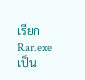เรียก Rar.exe เป็น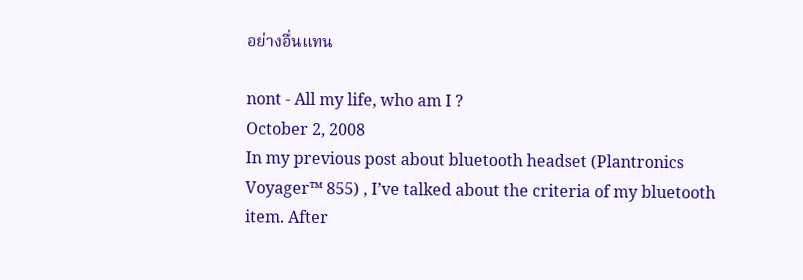อย่างอื่นแทน

nont - All my life, who am I ?
October 2, 2008
In my previous post about bluetooth headset (Plantronics Voyager™ 855) , I’ve talked about the criteria of my bluetooth item. After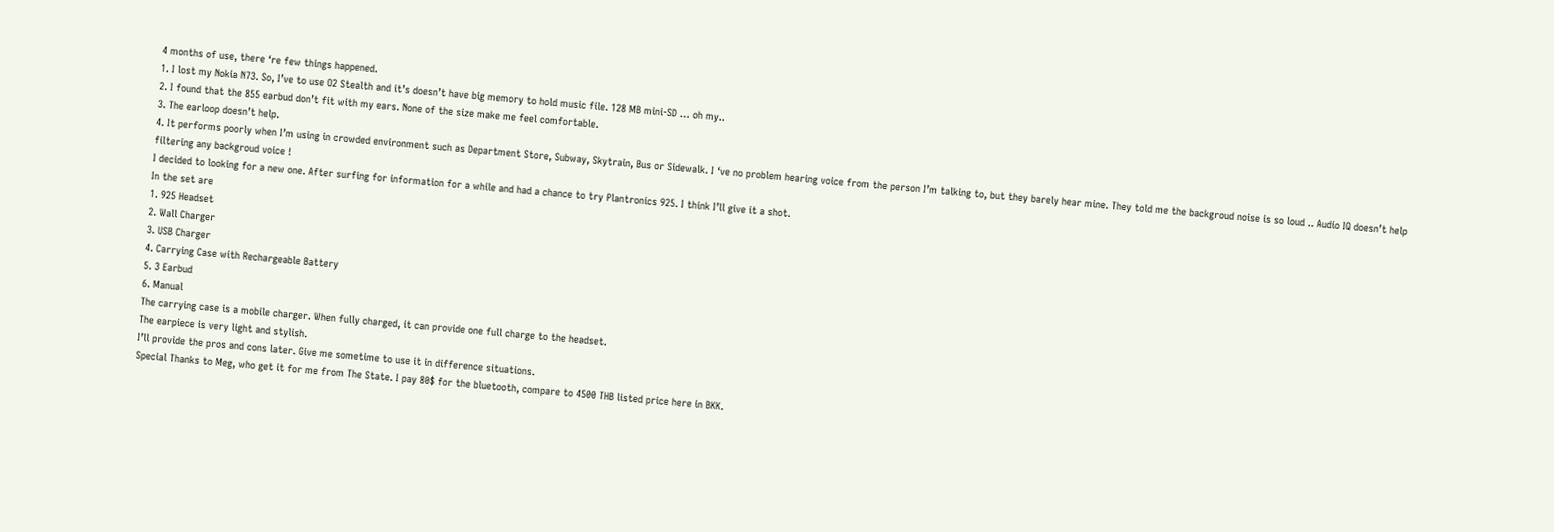4 months of use, there ‘re few things happened.
1. I lost my Nokia N73. So, I’ve to use O2 Stealth and it’s doesn’t have big memory to hold music file. 128 MB mini-SD … oh my..
2. I found that the 855 earbud don’t fit with my ears. None of the size make me feel comfortable.
3. The earloop doesn’t help.
4. It performs poorly when I’m using in crowded environment such as Department Store, Subway, Skytrain, Bus or Sidewalk. I ‘ve no problem hearing voice from the person I’m talking to, but they barely hear mine. They told me the backgroud noise is so loud .. Audio IQ doesn’t help filtering any backgroud voice !
I decided to looking for a new one. After surfing for information for a while and had a chance to try Plantronics 925. I think I’ll give it a shot.
In the set are
1. 925 Headset
2. Wall Charger
3. USB Charger
4. Carrying Case with Rechargeable Battery
5. 3 Earbud
6. Manual
The carrying case is a mobile charger. When fully charged, it can provide one full charge to the headset.
The earpiece is very light and stylish.
I’ll provide the pros and cons later. Give me sometime to use it in difference situations.
Special Thanks to Meg, who get it for me from The State. I pay 80$ for the bluetooth, compare to 4500 THB listed price here in BKK.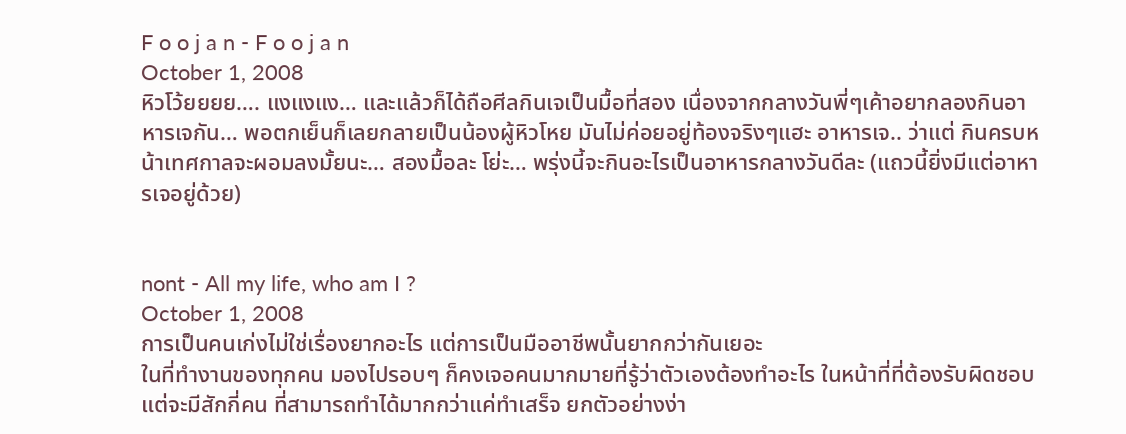F o o j a n - F o o j a n
October 1, 2008
หิวโว้ยยยย…. แงแงแง… และแล้วก็ได้ถือศีลกินเจเป็นมื้อที่สอง เนื่องจากกลางวันพี่ๆเค้าอยากลองกินอาหารเจกัน… พอตกเย็นก็เลยกลายเป็นน้องผู้หิวโหย มันไม่ค่อยอยู่ท้องจริงๆแฮะ อาหารเจ.. ว่าแต่ กินครบหน้าเทศกาลจะผอมลงมั้ยนะ… สองมื้อละ โย่ะ… พรุ่งนี้จะกินอะไรเป็นอาหารกลางวันดีละ (แถวนี้ยิ่งมีแต่อาหารเจอยู่ด้วย)


nont - All my life, who am I ?
October 1, 2008
การเป็นคนเก่งไม่ใช่เรื่องยากอะไร แต่การเป็นมืออาชีพนั้นยากกว่ากันเยอะ
ในที่ทำงานของทุกคน มองไปรอบๆ ก็คงเจอคนมากมายที่รู้ว่าตัวเองต้องทำอะไร ในหน้าที่ที่ต้องรับผิดชอบ แต่จะมีสักกี่คน ที่สามารถทำได้มากกว่าแค่ทำเสร็จ ยกตัวอย่างง่า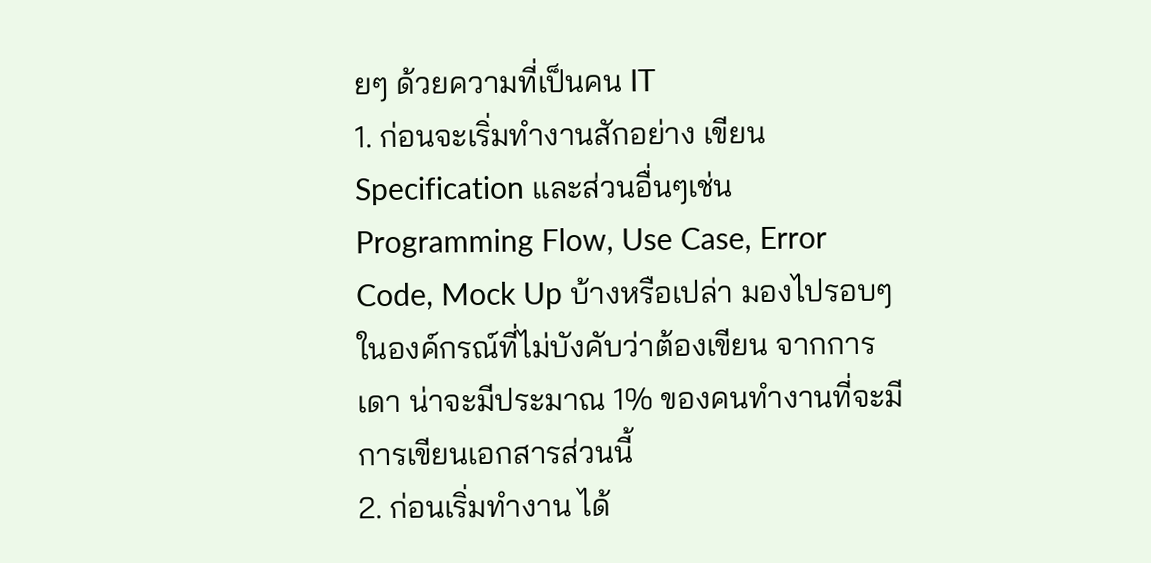ยๆ ด้วยความที่เป็นคน IT
1. ก่อนจะเริ่มทำงานสักอย่าง เขียน Specification และส่วนอื่นๆเช่น Programming Flow, Use Case, Error Code, Mock Up บ้างหรือเปล่า มองไปรอบๆ ในองค์กรณ์ที่ไม่บังคับว่าต้องเขียน จากการเดา น่าจะมีประมาณ 1% ของคนทำงานที่จะมีการเขียนเอกสารส่วนนี้
2. ก่อนเริ่มทำงาน ได้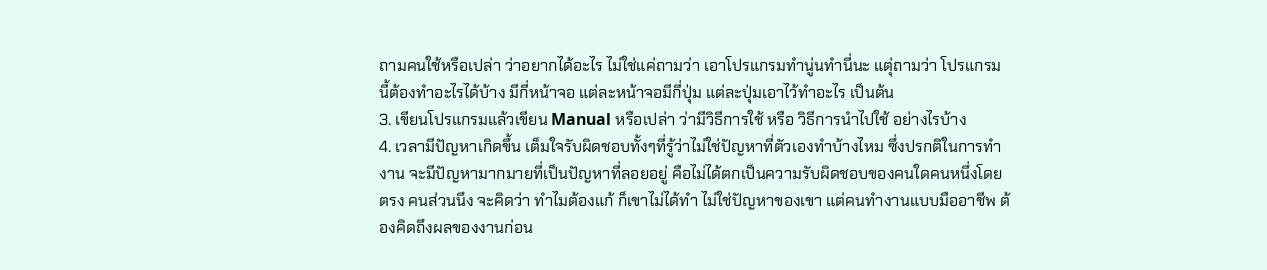ถามคนใช้หรือเปล่า ว่าอยากได้อะไร ไม่ใช่แค่ถามว่า เอาโปรแกรมทำนู่นทำนี่นะ แตุ่ถามว่า โปรแกรมนี้ต้องทำอะไรได้บ้าง มีกี่หน้าจอ แต่ละหน้าจอมีกี่ปุ่ม แต่ละปุ่มเอาไว้ทำอะไร เป็นต้น
3. เขียนโปรแกรมแล้วเขียน Manual หรือเปล่า ว่ามีวิธีการใช้ หรือ วิธีการนำไปใช้ อย่างไรบ้าง
4. เวลามีปัญหาเกิดขึ้น เต็มใจรับผิดชอบทั้งๆที่รู้ว่าไม่ใช่ปัญหาที่ตัวเองทำบ้างไหม ซึ่งปรกติในการทำงาน จะมีปัญหามากมายที่เป็นปัญหาที่ลอยอยู่ คือไม่ได้ตกเป็นความรับผิดชอบของคนใดคนหนึ่งโดยตรง คนส่วนนึง จะคิดว่า ทำไมต้องแก้ ก็เขาไม่ได้ทำ ไม่ใช่ปัญหาของเขา แต่คนทำงานแบบมืออาชีพ ต้องคิดถึงผลของงานก่อน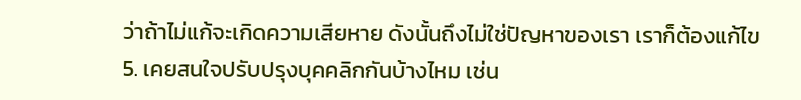ว่าถ้าไม่แก้จะเกิดความเสียหาย ดังนั้นถึงไม่ใช่ปัญหาของเรา เราก็ต้องแก้ไข
5. เคยสนใจปรับปรุงบุคคลิกกันบ้างไหม เช่น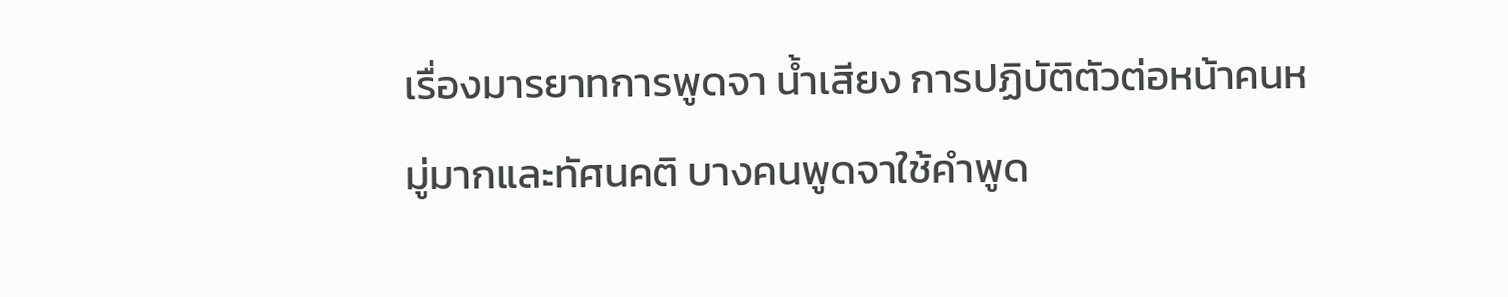เรื่องมารยาทการพูดจา น้ำเสียง การปฏิบัติตัวต่อหน้าคนหมู่มากและทัศนคติ บางคนพูดจาใช้คำพูด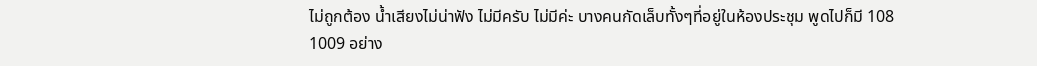ไม่ถูกต้อง น้ำเสียงไม่น่าฟัง ไม่มีครับ ไม่มีค่ะ บางคนกัดเล็บทั้งๆที่อยู่ในห้องประชุม พูดไปก็มี 108 1009 อย่าง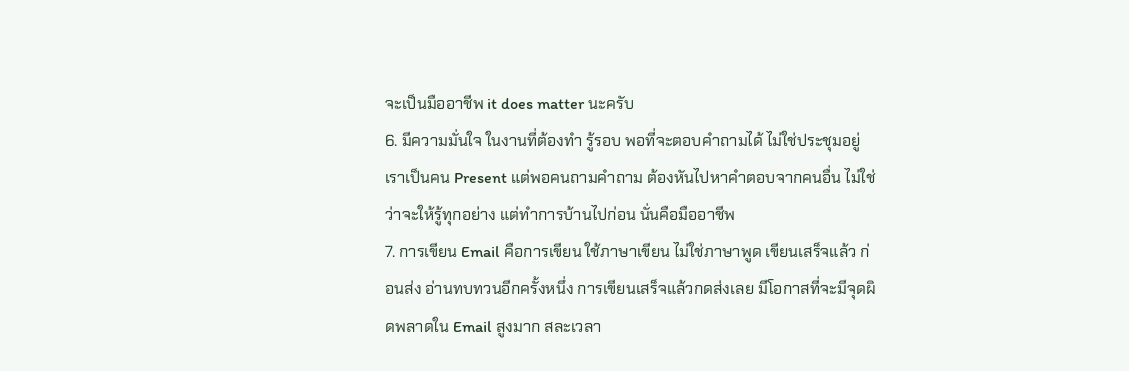จะเป็นมืออาชีพ it does matter นะครับ
6. มีความมั่นใจ ในงานที่ต้องทำ รู้รอบ พอที่จะตอบคำถามได้ ไม่ใช่ประชุมอยู่ เราเป็นคน Present แต่พอคนถามคำถาม ต้องหันไปหาคำตอบจากคนอื่น ไม่ใช่ว่าจะให้รู้ทุกอย่าง แต่ทำการบ้านไปก่อน นั่นคือมืออาชีพ
7. การเขียน Email คือการเขียน ใช้ภาษาเขียน ไม่ใช่ภาษาพูด เขียนเสร็จแล้ว ก่อนส่ง อ่านทบทวนอีกครั้งหนึ่ง การเขียนเสร็จแล้วกดส่งเลย มีโอกาสที่จะมีจุดผิดพลาดใน Email สูงมาก สละเวลา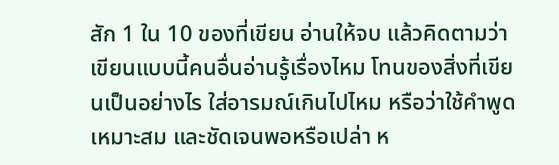สัก 1 ใน 10 ของที่เขียน อ่านให้จบ แล้วคิดตามว่าเขียนแบบนี้คนอื่นอ่านรู้เรื่องไหม โทนของสิ่งที่เขียนเป็นอย่างไร ใส่อารมณ์เกินไปไหม หรือว่าใช้คำพูดเหมาะสม และชัดเจนพอหรือเปล่า ห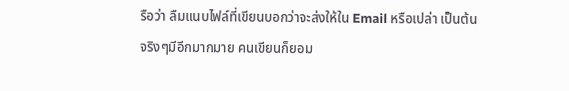รือว่า ลืมแนบไฟล์ที่เขียนบอกว่าจะส่งให้ใน Email หรือเปล่า เป็นต้น
จริงๆมีอีกมากมาย คนเขียนก็ยอม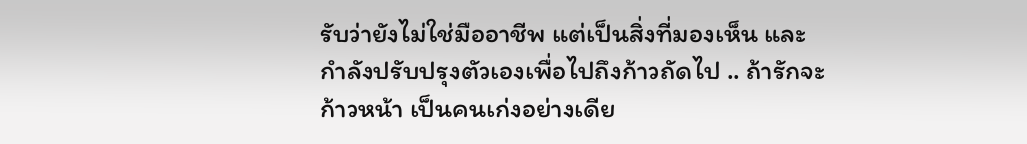รับว่ายังไม่ใช่มืออาชีพ แต่เป็นสิ่งที่มองเห็น และกำลังปรับปรุงตัวเองเพื่อไปถึงก้าวถัดไป .. ถ้ารักจะก้าวหน้า เป็นคนเก่งอย่างเดีย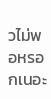วไม่พอหรอกเนอะ